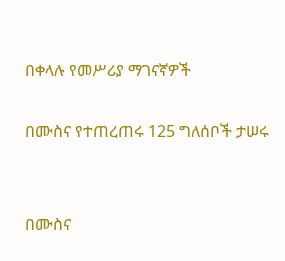በቀላሉ የመሥሪያ ማገናኛዎች

በሙስና የተጠረጠሩ 125 ግለሰቦች ታሠሩ


በሙስና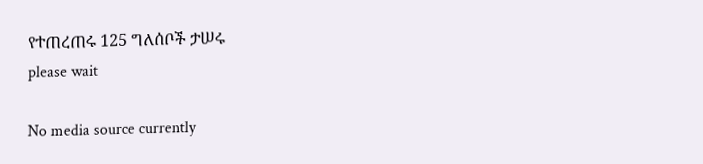የተጠረጠሩ 125 ግለሰቦች ታሠሩ
please wait

No media source currently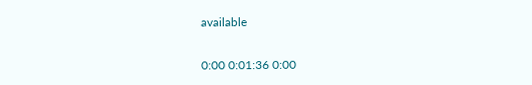available

0:00 0:01:36 0:00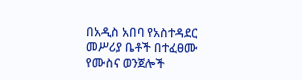በአዲስ አበባ የአስተዳደር መሥሪያ ቤቶች በተፈፀሙ የሙስና ወንጀሎች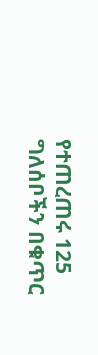የተጠረጠሩ 125 ግለሰቦችን በቁጥር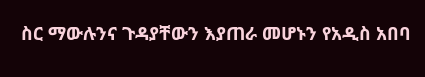ስር ማውሉንና ጉዳያቸውን እያጠራ መሆኑን የአዲስ አበባ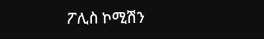ፖሊስ ኮሚሽን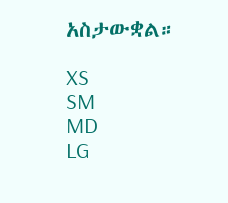አስታውቋል።

XS
SM
MD
LG